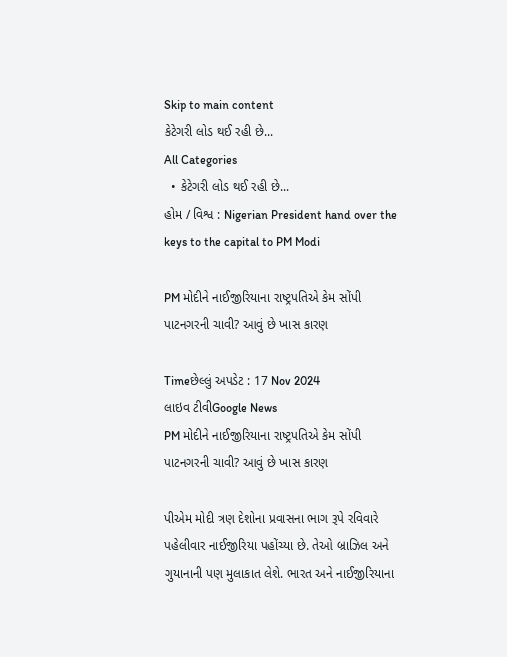Skip to main content
કેટેગરી લોડ થઈ રહી છે...
All Categories
  • કેટેગરી લોડ થઈ રહી છે...
હોમ / વિશ્વ : Nigerian President hand over the keys to the capital to PM Modi

PM મોદીને નાઈજીરિયાના રાષ્ટ્રપતિએ કેમ સોંપી પાટનગરની ચાવી? આવું છે ખાસ કારણ

Timeછેલ્લું અપડેટ : 17 Nov 2024
લાઇવ ટીવીGoogle News
PM મોદીને નાઈજીરિયાના રાષ્ટ્રપતિએ કેમ સોંપી પાટનગરની ચાવી? આવું છે ખાસ કારણ

પીએમ મોદી ત્રણ દેશોના પ્રવાસના ભાગ રૂપે રવિવારે પહેલીવાર નાઈજીરિયા પહોંચ્યા છે. તેઓ બ્રાઝિલ અને ગુયાનાની પણ મુલાકાત લેશે. ભારત અને નાઈજીરિયાના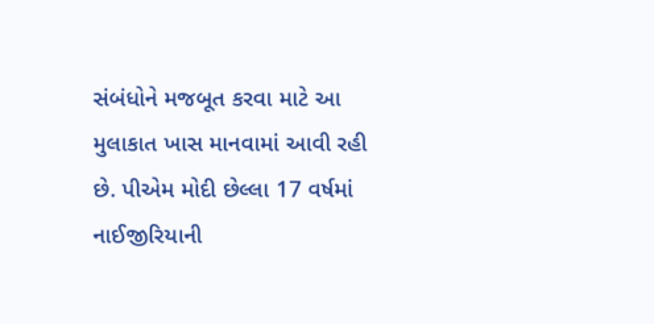સંબંધોને મજબૂત કરવા માટે આ મુલાકાત ખાસ માનવામાં આવી રહી છે. પીએમ મોદી છેલ્લા 17 વર્ષમાં નાઈજીરિયાની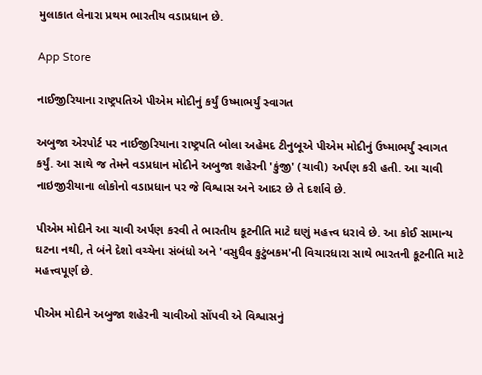મુલાકાત લેનારા પ્રથમ ભારતીય વડાપ્રધાન છે.

App Store

નાઈજીરિયાના રાષ્ટ્રપતિએ પીએમ મોદીનું કર્યું ઉષ્માભર્યું સ્વાગત

અબુજા એરપોર્ટ પર નાઈજીરિયાના રાષ્ટ્રપતિ બોલા અહેમદ ટીનુબૂએ પીએમ મોદીનું ઉષ્માભર્યું સ્વાગત કર્યું. આ સાથે જ તેમને વડપ્રધાન મોદીને અબુજા શહેરની 'કુંજી' (ચાવી) અર્પણ કરી હતી. આ ચાવી નાઇજીરીયાના લોકોનો વડાપ્રધાન પર જે વિશ્વાસ અને આદર છે તે દર્શાવે છે.

પીએમ મોદીને આ ચાવી અર્પણ કરવી તે ભારતીય કૂટનીતિ માટે ઘણું મહત્ત્વ ધરાવે છે. આ કોઈ સામાન્ય ઘટના નથી, તે બંને દેશો વચ્ચેના સંબંધો અને 'વસુધૈવ કુટુંબકમ'ની વિચારધારા સાથે ભારતની કૂટનીતિ માટે મહત્ત્વપૂર્ણ છે.

પીએમ મોદીને અબુજા શહેરની ચાવીઓ સોંપવી એ વિશ્વાસનું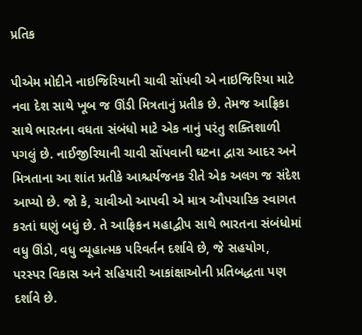પ્રતિક

પીએમ મોદીને નાઇજિરિયાની ચાવી સોંપવી એ નાઇજિરિયા માટે નવા દેશ સાથે ખૂબ જ ઊંડી મિત્રતાનું પ્રતીક છે. તેમજ આફ્રિકા સાથે ભારતના વધતા સંબંધો માટે એક નાનું પરંતુ શક્તિશાળી પગલું છે. નાઈજીરિયાની ચાવી સોંપવાની ઘટના દ્વારા આદર અને મિત્રતાના આ શાંત પ્રતીકે આશ્ચર્યજનક રીતે એક અલગ જ સંદેશ આપ્યો છે. જો કે, ચાવીઓ આપવી એ માત્ર ઔપચારિક સ્વાગત કરતાં ઘણું બધું છે. તે આફ્રિકન મહાદ્વીપ સાથે ભારતના સંબંધોમાં વધુ ઊંડો, વધુ વ્યૂહાત્મક પરિવર્તન દર્શાવે છે, જે સહયોગ, પરસ્પર વિકાસ અને સહિયારી આકાંક્ષાઓની પ્રતિબદ્ધતા પણ દર્શાવે છે.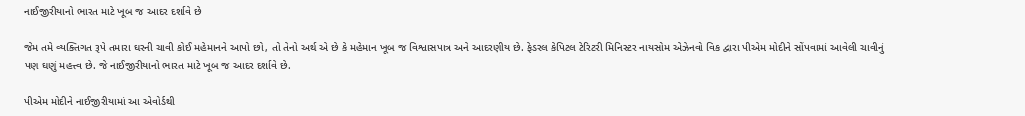નાઈજીરીયાનો ભારત માટે ખૂબ જ આદર દર્શાવે છે

જેમ તમે વ્યક્તિગત રૂપે તમારા ઘરની ચાવી કોઈ મહેમાનને આપો છો, તો તેનો અર્થ એ છે કે મહેમાન ખૂબ જ વિશ્વાસપાત્ર અને આદરણીય છે. ફેડરલ કેપિટલ ટેરિટરી મિનિસ્ટર નાયસોમ એઝેનવો વિક દ્વારા પીએમ મોદીને સોંપવામાં આવેલી ચાવીનું પણ ઘણું મહત્ત્વ છે. જે નાઈજીરીયાનો ભારત માટે ખૂબ જ આદર દર્શાવે છે.

પીએમ મોદીને નાઈજીરીયામાં આ એવોર્ડથી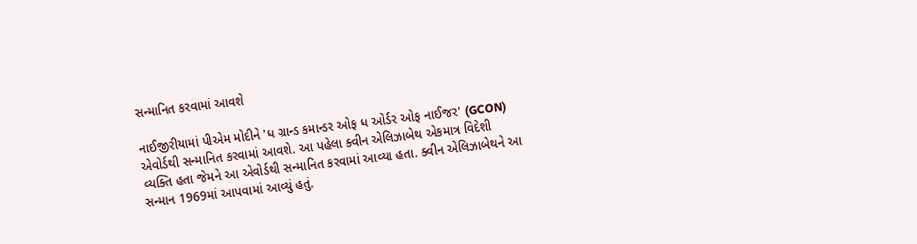સન્માનિત કરવામાં આવશે

નાઈજીરીયામાં પીએમ મોદીને 'ધ ગ્રાન્ડ કમાન્ડર ઓફ ધ ઓર્ડર ઓફ નાઈજર' (GCON) એવોર્ડથી સન્માનિત કરવામાં આવશે. આ પહેલા ક્વીન એલિઝાબેથ એકમાત્ર વિદેશી વ્યક્તિ હતા જેમને આ એવોર્ડથી સન્માનિત કરવામાં આવ્યા હતા. ક્વીન એલિઝાબેથને આ સન્માન 1969માં આપવામાં આવ્યું હતું.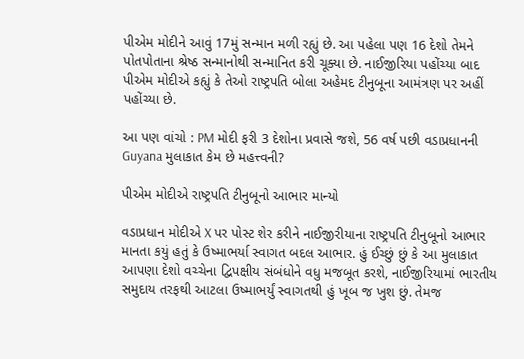પીએમ મોદીને આવું 17મું સન્માન મળી રહ્યું છે. આ પહેલા પણ 16 દેશો તેમને પોતપોતાના શ્રેષ્ઠ સન્માનોથી સન્માનિત કરી ચૂક્યા છે. નાઈજીરિયા પહોંચ્યા બાદ પીએમ મોદીએ કહ્યું કે તેઓ રાષ્ટ્રપતિ બોલા અહેમદ ટીનુબૂના આમંત્રણ પર અહીં પહોંચ્યા છે.

આ પણ વાંચો : PM મોદી ફરી 3 દેશોના પ્રવાસે જશે, 56 વર્ષ પછી વડાપ્રધાનની Guyana મુલાકાત કેમ છે મહત્ત્વની?

પીએમ મોદીએ રાષ્ટ્રપતિ ટીનુબૂનો આભાર માન્યો

વડાપ્રધાન મોદીએ X પર પોસ્ટ શેર કરીને નાઈજીરીયાના રાષ્ટ્રપતિ ટીનુબૂનો આભાર માનતા કયું હતું કે ઉષ્માભર્યા સ્વાગત બદલ આભાર. હું ઈચ્છું છું કે આ મુલાકાત આપણા દેશો વચ્ચેના દ્વિપક્ષીય સંબંધોને વધુ મજબૂત કરશે, નાઈજીરિયામાં ભારતીય સમુદાય તરફથી આટલા ઉષ્માભર્યું સ્વાગતથી હું ખૂબ જ ખુશ છું. તેમજ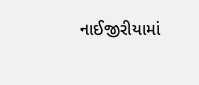નાઈજીરીયામાં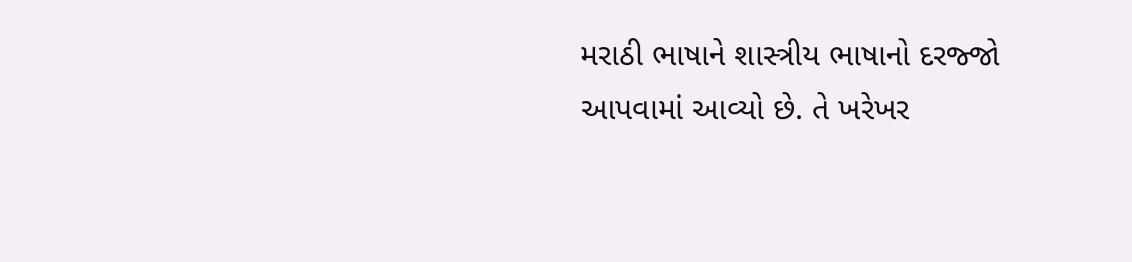મરાઠી ભાષાને શાસ્ત્રીય ભાષાનો દરજ્જો આપવામાં આવ્યો છે. તે ખરેખર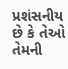પ્રશંસનીય છે કે તેઓ તેમની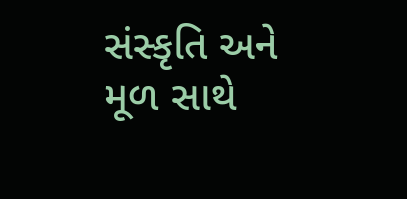સંસ્કૃતિ અને મૂળ સાથે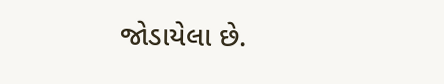જોડાયેલા છે.